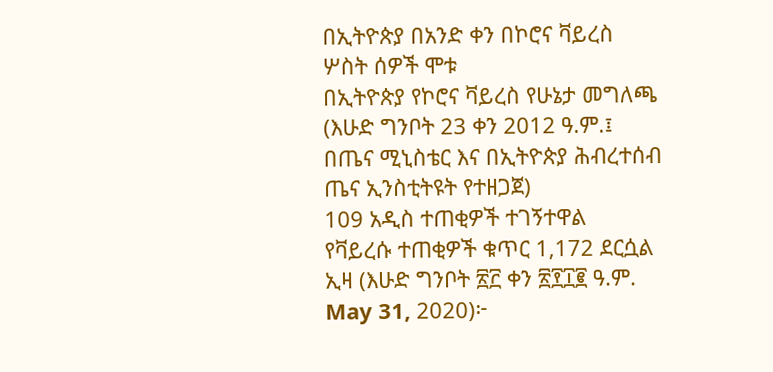በኢትዮጵያ በአንድ ቀን በኮሮና ቫይረስ ሦስት ሰዎች ሞቱ
በኢትዮጵያ የኮሮና ቫይረስ የሁኔታ መግለጫ (እሁድ ግንቦት 23 ቀን 2012 ዓ.ም.፤ በጤና ሚኒስቴር እና በኢትዮጵያ ሕብረተሰብ ጤና ኢንስቲትዩት የተዘጋጀ)
109 አዲስ ተጠቂዎች ተገኝተዋል
የቫይረሱ ተጠቂዎች ቁጥር 1,172 ደርሷል
ኢዛ (እሁድ ግንቦት ፳፫ ቀን ፳፻፲፪ ዓ.ም. May 31, 2020)፦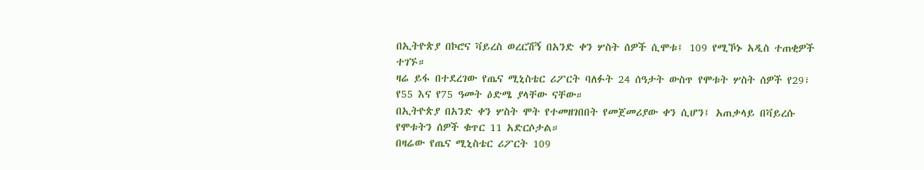በኢትዮጵያ በኮሮና ቫይረስ ወረርሽኝ በአንድ ቀን ሦስት ሰዎች ሲሞቱ፤ 109 የሚኾኑ አዲስ ተጠቂዎች ተገኙ።
ዛሬ ይፋ በተደረገው የጤና ሚኒስቴር ሪፖርት ባለፉት 24 ሰዓታት ውስጥ የሞቱት ሦስት ሰዎች የ29፣ የ55 እና የ75 ዓመት ዕድሜ ያላቸው ናቸው።
በኢትዮጵያ በአንድ ቀን ሦስት ሞት የተመዘገበበት የመጀመሪያው ቀን ሲሆን፤ አጠቃላይ በቫይረሱ የሞቱትን ሰዎች ቁጥር 11 አድርሶታል።
በዛሬው የጤና ሚኒስቴር ሪፖርት 109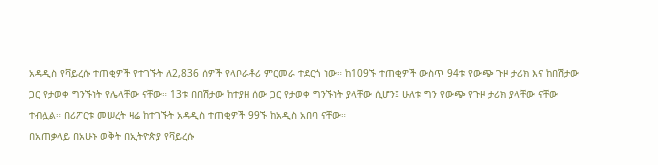አዳዲስ የቫይረሱ ተጠቂዎች የተገኙት ለ2,836 ሰዎች የላቦራቶሪ ምርመራ ተደርጎ ነው። ከ109ኙ ተጠቂዎች ውስጥ 94ቱ የውጭ ጉዞ ታሪክ እና ከበሽታው ጋር የታወቀ ግንኙነት የሌላቸው ናቸው። 13ቱ በበሽታው ከተያዘ ሰው ጋር የታወቀ ግንኙነት ያላቸው ሲሆን፤ ሁለቱ ግን የውጭ የጉዞ ታሪክ ያላቸው ናቸው ተብሏል። በሪፖርቱ መሠረት ዛሬ ከተገኙት አዳዲስ ተጠቂዎች 99ኙ ከአዲስ አበባ ናቸው።
በአጠቃላይ በአሁኑ ወቅት በኢትዮጵያ የቫይረሱ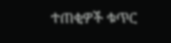ተጠቂዎች ቁጥር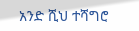አንድ ሺህ ተሻግሮ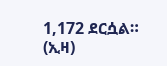1,172 ደርሷል። (ኢዛ)